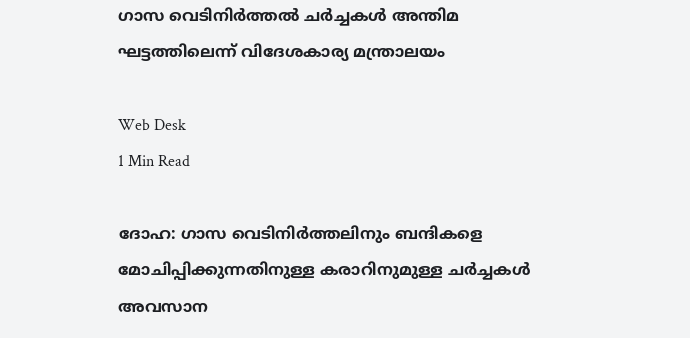ഗാസ വെടിനിര്‍ത്തല്‍ ചര്‍ച്ചകള്‍ അന്തിമ ഘട്ടത്തിലെന്ന് വിദേശകാര്യ മന്ത്രാലയം

Web Desk
1 Min Read

ദോഹ: ഗാസ വെടിനിര്‍ത്തലിനും ബന്ദികളെ മോചിപ്പിക്കുന്നതിനുള്ള കരാറിനുമുള്ള ചര്‍ച്ചകള്‍ അവസാന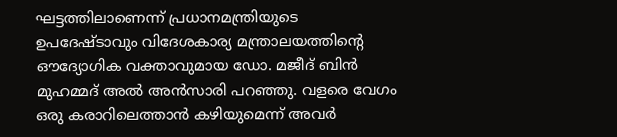ഘട്ടത്തിലാണെന്ന് പ്രധാനമന്ത്രിയുടെ ഉപദേഷ്ടാവും വിദേശകാര്യ മന്ത്രാലയത്തിന്റെ ഔദ്യോഗിക വക്താവുമായ ഡോ. മജീദ് ബിന്‍ മുഹമ്മദ് അല്‍ അന്‍സാരി പറഞ്ഞു. വളരെ വേഗം ഒരു കരാറിലെത്താന്‍ കഴിയുമെന്ന് അവര്‍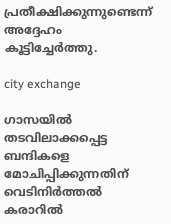പ്രതീക്ഷിക്കുന്നുണ്ടെന്ന് അദ്ദേഹം കൂട്ടിച്ചേര്‍ത്തു.

city exchange

ഗാസയില്‍ തടവിലാക്കപ്പെട്ട ബന്ദികളെ മോചിപ്പിക്കുന്നതിന് വെടിനിര്‍ത്തല്‍ കരാറില്‍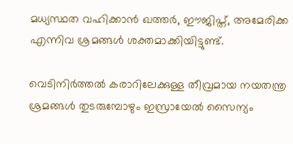മധ്യസ്ഥത വഹിക്കാന്‍ ഖത്തര്‍, ഈജിപ്ത്, അമേരിക്ക എന്നിവ ശ്രമങ്ങള്‍ ശക്തമാക്കിയിട്ടുണ്ട്.

വെടിനിര്‍ത്തല്‍ കരാറിലേക്കുള്ള തീവ്രമായ നയതന്ത്ര ശ്രമങ്ങള്‍ തുടരുമ്പോഴും ഇസ്രായേല്‍ സൈന്യം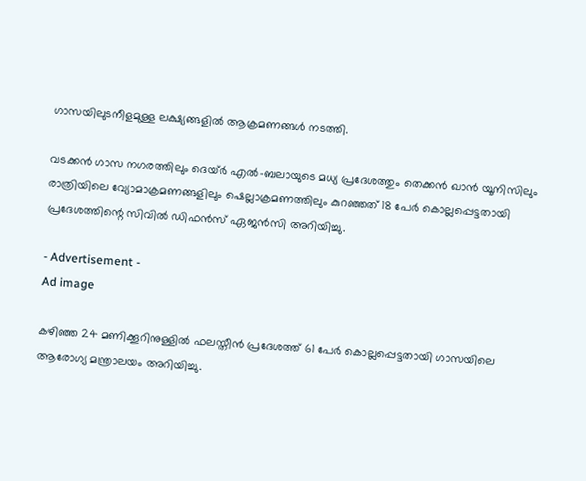ഗാസയിലുടനീളമുള്ള ലക്ഷ്യങ്ങളില്‍ ആക്രമണങ്ങള്‍ നടത്തി.

വടക്കന്‍ ഗാസ നഗരത്തിലും ദെയ്ര്‍ എല്‍-ബലായുടെ മധ്യ പ്രദേശത്തും തെക്കന്‍ ഖാന്‍ യൂനിസിലും രാത്രിയിലെ വ്യോമാക്രമണങ്ങളിലും ഷെല്ലാക്രമണത്തിലും കുറഞ്ഞത് 18 പേര്‍ കൊല്ലപ്പെട്ടതായി പ്രദേശത്തിന്റെ സിവില്‍ ഡിഫന്‍സ് ഏജന്‍സി അറിയിച്ചു.

- Advertisement -
Ad image

കഴിഞ്ഞ 24 മണിക്കൂറിനുള്ളില്‍ ഫലസ്തീന്‍ പ്രദേശത്ത് 61 പേര്‍ കൊല്ലപ്പെട്ടതായി ഗാസയിലെ ആരോഗ്യ മന്ത്രാലയം അറിയിച്ചു.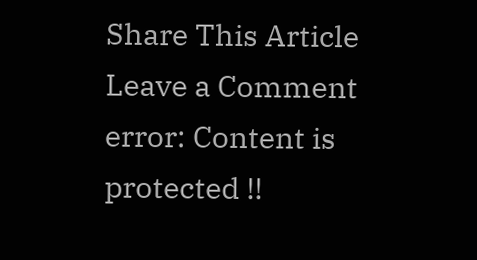Share This Article
Leave a Comment
error: Content is protected !!